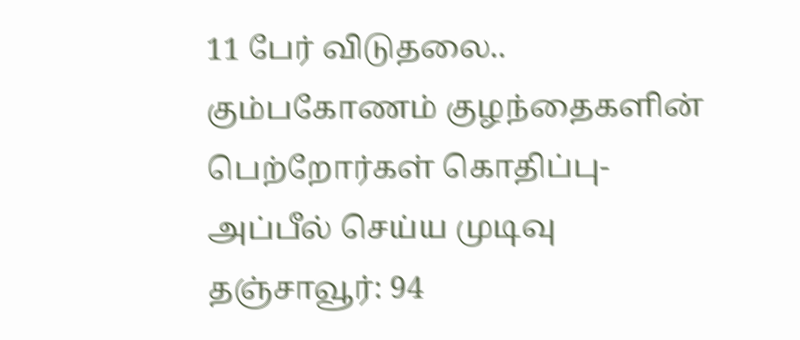11 பேர் விடுதலை.. கும்பகோணம் குழந்தைகளின் பெற்றோர்கள் கொதிப்பு- அப்பீல் செய்ய முடிவு
தஞ்சாவூர்: 94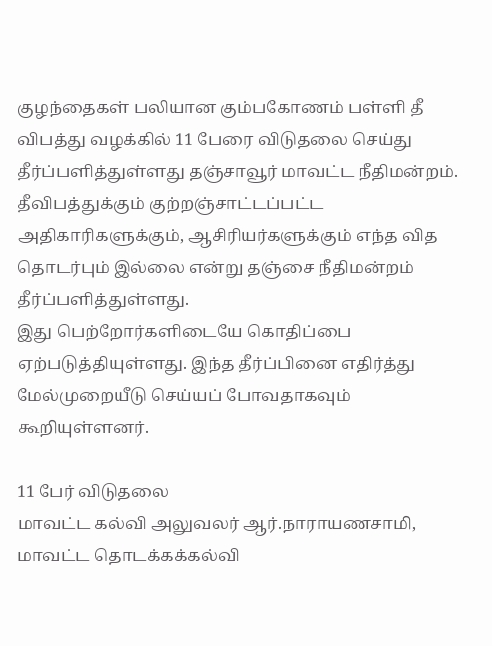குழந்தைகள் பலியான கும்பகோணம் பள்ளி தீ விபத்து வழக்கில் 11 பேரை விடுதலை செய்து தீர்ப்பளித்துள்ளது தஞ்சாவூர் மாவட்ட நீதிமன்றம்.
தீவிபத்துக்கும் குற்றஞ்சாட்டப்பட்ட அதிகாரிகளுக்கும், ஆசிரியர்களுக்கும் எந்த வித தொடர்பும் இல்லை என்று தஞ்சை நீதிமன்றம் தீர்ப்பளித்துள்ளது.
இது பெற்றோர்களிடையே கொதிப்பை ஏற்படுத்தியுள்ளது. இந்த தீர்ப்பினை எதிர்த்து மேல்முறையீடு செய்யப் போவதாகவும் கூறியுள்ளனர்.

11 பேர் விடுதலை
மாவட்ட கல்வி அலுவலர் ஆர்.நாராயணசாமி, மாவட்ட தொடக்கக்கல்வி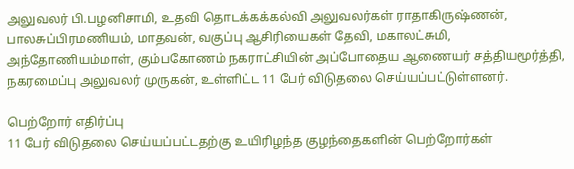அலுவலர் பி.பழனிசாமி, உதவி தொடக்கக்கல்வி அலுவலர்கள் ராதாகிருஷ்ணன், பாலசுப்பிரமணியம், மாதவன், வகுப்பு ஆசிரியைகள் தேவி, மகாலட்சுமி, அந்தோணியம்மாள், கும்பகோணம் நகராட்சியின் அப்போதைய ஆணையர் சத்தியமூர்த்தி, நகரமைப்பு அலுவலர் முருகன், உள்ளிட்ட 11 பேர் விடுதலை செய்யப்பட்டுள்ளனர்.

பெற்றோர் எதிர்ப்பு
11 பேர் விடுதலை செய்யப்பட்டதற்கு உயிரிழந்த குழந்தைகளின் பெற்றோர்கள்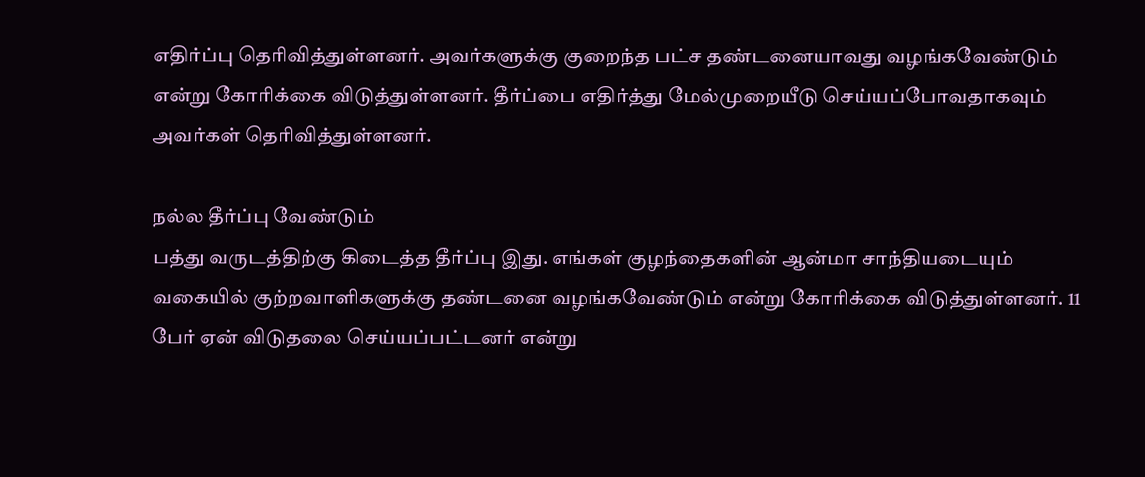எதிர்ப்பு தெரிவித்துள்ளனர். அவர்களுக்கு குறைந்த பட்ச தண்டனையாவது வழங்கவேண்டும் என்று கோரிக்கை விடுத்துள்ளனர். தீர்ப்பை எதிர்த்து மேல்முறையீடு செய்யப்போவதாகவும் அவர்கள் தெரிவித்துள்ளனர்.

நல்ல தீர்ப்பு வேண்டும்
பத்து வருடத்திற்கு கிடைத்த தீர்ப்பு இது. எங்கள் குழந்தைகளின் ஆன்மா சாந்தியடையும் வகையில் குற்றவாளிகளுக்கு தண்டனை வழங்கவேண்டும் என்று கோரிக்கை விடுத்துள்ளனர். 11 பேர் ஏன் விடுதலை செய்யப்பட்டனர் என்று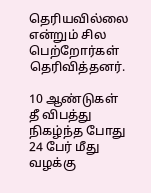தெரியவில்லை என்றும் சில பெற்றோர்கள் தெரிவித்தனர்.

10 ஆண்டுகள்
தீ விபத்து நிகழ்ந்த போது 24 பேர் மீது வழக்கு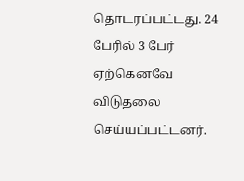தொடரப்பட்டது. 24 பேரில் 3 பேர் ஏற்கெனவே விடுதலை செய்யப்பட்டனர்.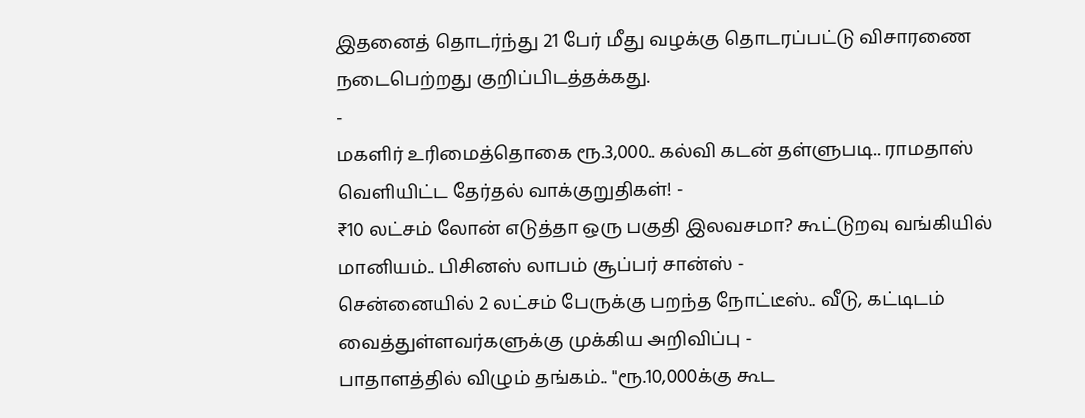இதனைத் தொடர்ந்து 21 பேர் மீது வழக்கு தொடரப்பட்டு விசாரணை நடைபெற்றது குறிப்பிடத்தக்கது.
-
மகளிர் உரிமைத்தொகை ரூ.3,000.. கல்வி கடன் தள்ளுபடி.. ராமதாஸ் வெளியிட்ட தேர்தல் வாக்குறுதிகள்! -
₹10 லட்சம் லோன் எடுத்தா ஒரு பகுதி இலவசமா? கூட்டுறவு வங்கியில் மானியம்.. பிசினஸ் லாபம் சூப்பர் சான்ஸ் -
சென்னையில் 2 லட்சம் பேருக்கு பறந்த நோட்டீஸ்.. வீடு, கட்டிடம் வைத்துள்ளவர்களுக்கு முக்கிய அறிவிப்பு -
பாதாளத்தில் விழும் தங்கம்.. "ரூ.10,000க்கு கூட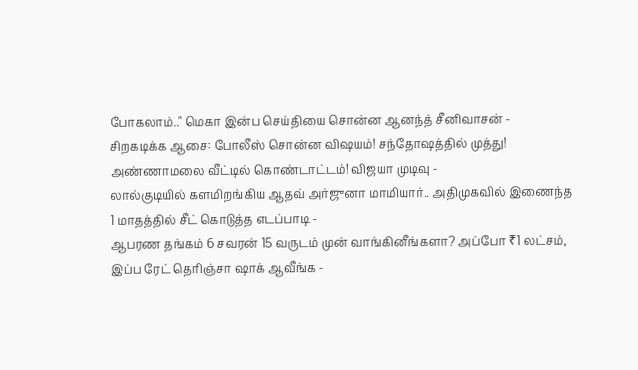போகலாம்.." மெகா இன்ப செய்தியை சொன்ன ஆனந்த் சீனிவாசன் -
சிறகடிக்க ஆசை: போலீஸ் சொன்ன விஷயம்! சந்தோஷத்தில் முத்து! அண்ணாமலை வீட்டில் கொண்டாட்டம்! விஜயா முடிவு -
லால்குடியில் களமிறங்கிய ஆதவ் அர்ஜுனா மாமியார்.. அதிமுகவில் இணைந்த 1 மாதத்தில் சீட் கொடுத்த எடப்பாடி -
ஆபரண தங்கம் 6 சவரன் 15 வருடம் முன் வாங்கினீங்களா? அப்போ ₹1 லட்சம், இப்ப ரேட் தெரிஞ்சா ஷாக் ஆவீங்க -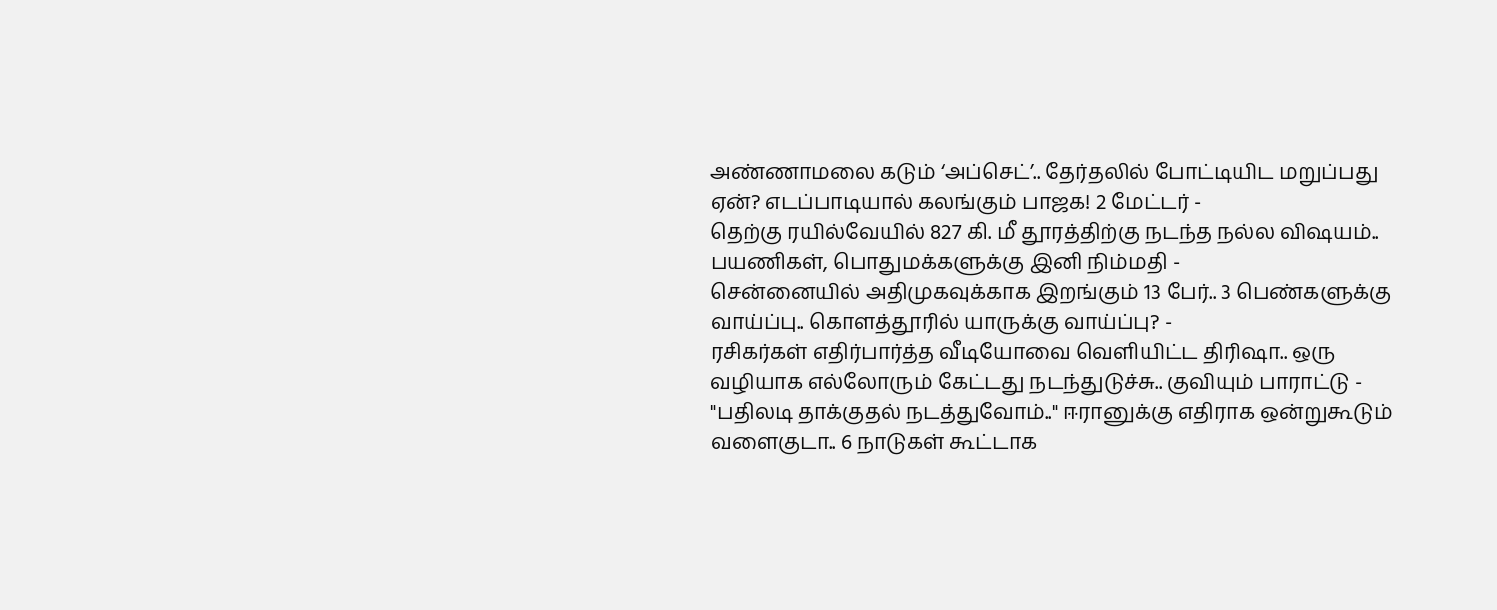அண்ணாமலை கடும் ‘அப்செட்’.. தேர்தலில் போட்டியிட மறுப்பது ஏன்? எடப்பாடியால் கலங்கும் பாஜக! 2 மேட்டர் -
தெற்கு ரயில்வேயில் 827 கி. மீ தூரத்திற்கு நடந்த நல்ல விஷயம்.. பயணிகள், பொதுமக்களுக்கு இனி நிம்மதி -
சென்னையில் அதிமுகவுக்காக இறங்கும் 13 பேர்.. 3 பெண்களுக்கு வாய்ப்பு.. கொளத்தூரில் யாருக்கு வாய்ப்பு? -
ரசிகர்கள் எதிர்பார்த்த வீடியோவை வெளியிட்ட திரிஷா.. ஒரு வழியாக எல்லோரும் கேட்டது நடந்துடுச்சு.. குவியும் பாராட்டு -
"பதிலடி தாக்குதல் நடத்துவோம்.." ஈரானுக்கு எதிராக ஒன்றுகூடும் வளைகுடா.. 6 நாடுகள் கூட்டாக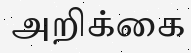அறிக்கை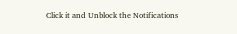Click it and Unblock the Notifications